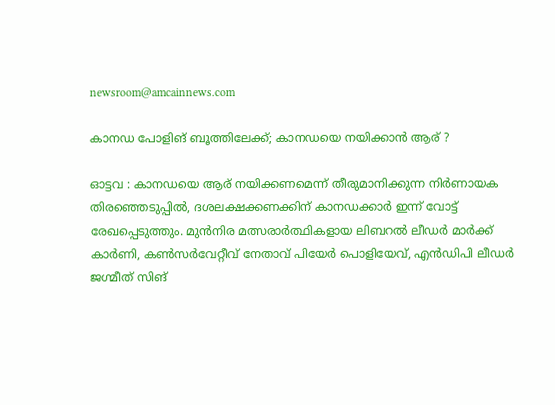newsroom@amcainnews.com

കാനഡ പോളിങ് ബൂത്തിലേക്ക്; കാനഡയെ നയിക്കാന്‍ ആര് ?

ഓട്ടവ : കാനഡയെ ആര് നയിക്കണമെന്ന് തീരുമാനിക്കുന്ന നിര്‍ണായക തിരഞ്ഞെടുപ്പില്‍, ദശലക്ഷക്കണക്കിന് കാനഡക്കാര്‍ ഇന്ന് വോട്ട് രേഖപ്പെടുത്തും. മുന്‍നിര മത്സരാര്‍ത്ഥികളായ ലിബറല്‍ ലീഡര്‍ മാര്‍ക്ക് കാര്‍ണി, കണ്‍സര്‍വേറ്റീവ് നേതാവ് പിയേര്‍ പൊളിയേവ്, എന്‍ഡിപി ലീഡര്‍ ജഗ്മീത് സിങ്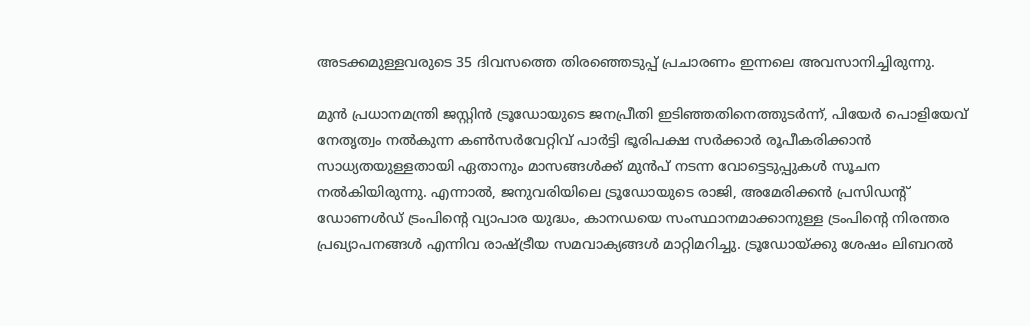അടക്കമുള്ളവരുടെ 35 ദിവസത്തെ തിരഞ്ഞെടുപ്പ് പ്രചാരണം ഇന്നലെ അവസാനിച്ചിരുന്നു.

മുന്‍ പ്രധാനമന്ത്രി ജസ്റ്റിന്‍ ട്രൂഡോയുടെ ജനപ്രീതി ഇടിഞ്ഞതിനെത്തുടര്‍ന്ന്, പിയേര്‍ പൊളിയേവ് നേതൃത്വം നല്‍കുന്ന കണ്‍സര്‍വേറ്റിവ് പാര്‍ട്ടി ഭൂരിപക്ഷ സര്‍ക്കാര്‍ രൂപീകരിക്കാന്‍ സാധ്യതയുള്ളതായി ഏതാനും മാസങ്ങള്‍ക്ക് മുന്‍പ് നടന്ന വോട്ടെടുപ്പുകള്‍ സൂചന നല്‍കിയിരുന്നു. എന്നാല്‍, ജനുവരിയിലെ ട്രൂഡോയുടെ രാജി, അമേരിക്കന്‍ പ്രസിഡന്റ് ഡോണള്‍ഡ് ട്രംപിന്റെ വ്യാപാര യുദ്ധം, കാനഡയെ സംസ്ഥാനമാക്കാനുള്ള ട്രംപിന്റെ നിരന്തര പ്രഖ്യാപനങ്ങള്‍ എന്നിവ രാഷ്ട്രീയ സമവാക്യങ്ങള്‍ മാറ്റിമറിച്ചു. ട്രൂഡോയ്ക്കു ശേഷം ലിബറല്‍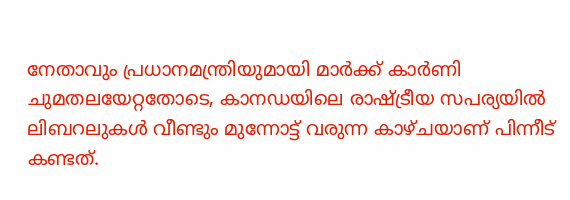നേതാവും പ്രധാനമന്ത്രിയുമായി മാര്‍ക്ക് കാര്‍ണി ചുമതലയേറ്റതോടെ, കാനഡയിലെ രാഷ്ട്രീയ സപര്യയില്‍ ലിബറലുകള്‍ വീണ്ടും മുന്നോട്ട് വരുന്ന കാഴ്ചയാണ് പിന്നീട് കണ്ടത്.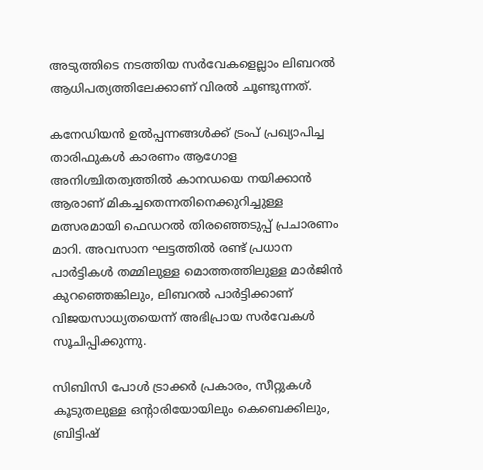അടുത്തിടെ നടത്തിയ സര്‍വേകളെല്ലാം ലിബറല്‍ ആധിപത്യത്തിലേക്കാണ് വിരല്‍ ചൂണ്ടുന്നത്.

കനേഡിയന്‍ ഉല്‍പ്പന്നങ്ങള്‍ക്ക് ട്രംപ് പ്രഖ്യാപിച്ച താരിഫുകള്‍ കാരണം ആഗോള അനിശ്ചിതത്വത്തില്‍ കാനഡയെ നയിക്കാന്‍ ആരാണ് മികച്ചതെന്നതിനെക്കുറിച്ചുള്ള മത്സരമായി ഫെഡറല്‍ തിരഞ്ഞെടുപ്പ് പ്രചാരണം മാറി. അവസാന ഘട്ടത്തില്‍ രണ്ട് പ്രധാന പാര്‍ട്ടികള്‍ തമ്മിലുള്ള മൊത്തത്തിലുള്ള മാര്‍ജിന്‍ കുറഞ്ഞെങ്കിലും, ലിബറല്‍ പാര്‍ട്ടിക്കാണ് വിജയസാധ്യതയെന്ന് അഭിപ്രായ സര്‍വേകള്‍ സൂചിപ്പിക്കുന്നു.

സിബിസി പോള്‍ ട്രാക്കര്‍ പ്രകാരം, സീറ്റുകള്‍ കൂടുതലുള്ള ഒന്റാരിയോയിലും കെബെക്കിലും, ബ്രിട്ടിഷ്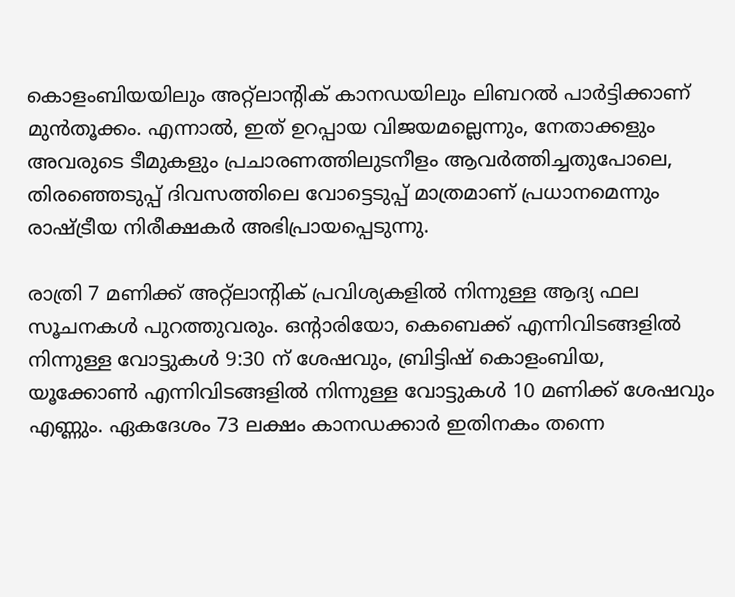കൊളംബിയയിലും അറ്റ്‌ലാന്റിക് കാനഡയിലും ലിബറല്‍ പാര്‍ട്ടിക്കാണ് മുന്‍തൂക്കം. എന്നാല്‍, ഇത് ഉറപ്പായ വിജയമല്ലെന്നും, നേതാക്കളും അവരുടെ ടീമുകളും പ്രചാരണത്തിലുടനീളം ആവര്‍ത്തിച്ചതുപോലെ, തിരഞ്ഞെടുപ്പ് ദിവസത്തിലെ വോട്ടെടുപ്പ് മാത്രമാണ് പ്രധാനമെന്നും രാഷ്ട്രീയ നിരീക്ഷകര്‍ അഭിപ്രായപ്പെടുന്നു.

രാത്രി 7 മണിക്ക് അറ്റ്‌ലാന്റിക് പ്രവിശ്യകളില്‍ നിന്നുള്ള ആദ്യ ഫല സൂചനകള്‍ പുറത്തുവരും. ഒന്റാരിയോ, കെബെക്ക് എന്നിവിടങ്ങളില്‍ നിന്നുള്ള വോട്ടുകള്‍ 9:30 ന് ശേഷവും, ബ്രിട്ടിഷ് കൊളംബിയ, യൂക്കോണ്‍ എന്നിവിടങ്ങളില്‍ നിന്നുള്ള വോട്ടുകള്‍ 10 മണിക്ക് ശേഷവും എണ്ണും. ഏകദേശം 73 ലക്ഷം കാനഡക്കാര്‍ ഇതിനകം തന്നെ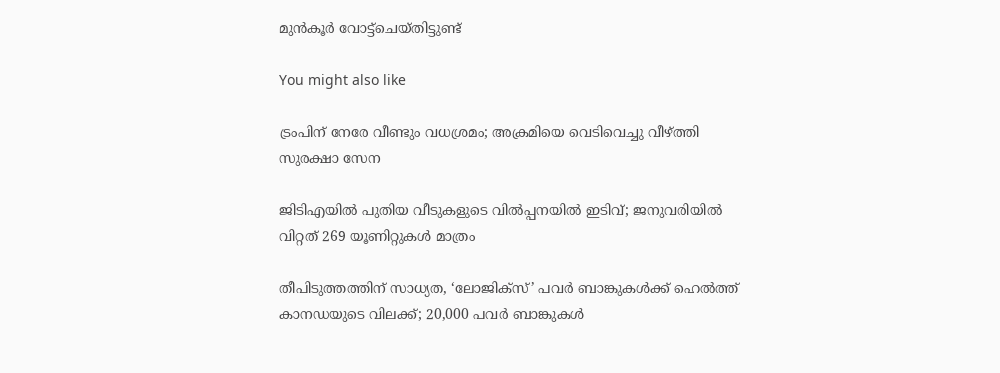മുന്‍കൂര്‍ വോട്ട്ചെയ്തിട്ടുണ്ട്

You might also like

ട്രംപിന് നേരേ വീണ്ടും വധശ്രമം; അക്രമിയെ വെടിവെച്ചു വീഴ്ത്തി സുരക്ഷാ സേന

ജിടിഎയിൽ പുതിയ വീടുകളുടെ വിൽപ്പനയിൽ ഇടിവ്; ജനുവരിയിൽ വിറ്റത് 269 യൂണിറ്റുകൾ മാത്രം

തീപിടുത്തത്തിന് സാധ്യത, ‘ലോജിക്സ്’ പവർ ബാങ്കുകൾക്ക് ഹെൽത്ത് കാനഡയുടെ വിലക്ക്; 20,000 പവർ ബാങ്കുകൾ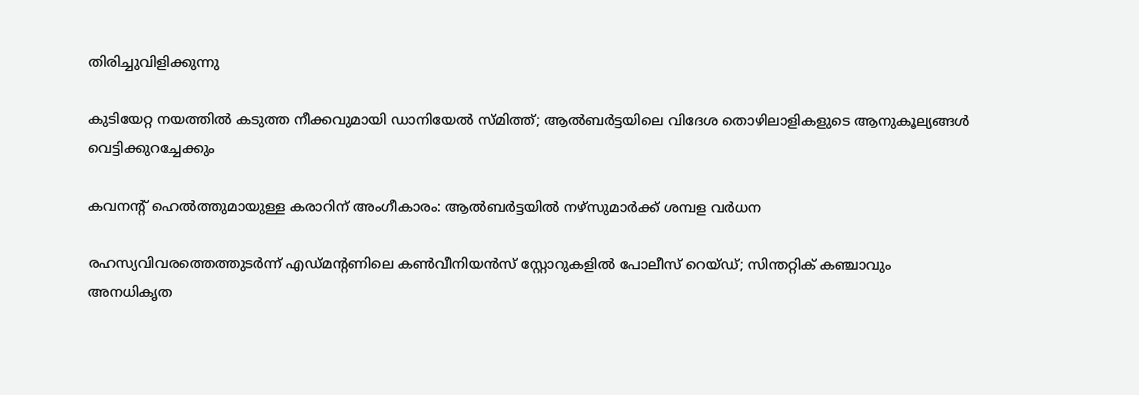തിരിച്ചുവിളിക്കുന്നു

കുടിയേറ്റ നയത്തിൽ കടുത്ത നീക്കവുമായി ഡാനിയേൽ സ്മിത്ത്; ആൽബർട്ടയിലെ വിദേശ തൊഴിലാളികളുടെ ആനുകൂല്യങ്ങൾ വെട്ടിക്കുറച്ചേക്കും

കവനൻ്റ് ഹെൽത്തുമായുള്ള കരാറിന് അംഗീകാരം: ആൽബർട്ടയിൽ നഴ്സുമാർക്ക് ശമ്പള വർധന

രഹസ്യവിവരത്തെത്തുടർന്ന് എഡ്‌മന്റണിലെ കൺവീനിയൻസ് സ്റ്റോറുകളിൽ പോലീസ് റെയ്ഡ്; സിന്തറ്റിക് കഞ്ചാവും അനധികൃത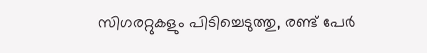സിഗരറ്റുകളും പിടിച്ചെടുത്തു, രണ്ട് പേർ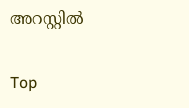അറസ്റ്റിൽ

Top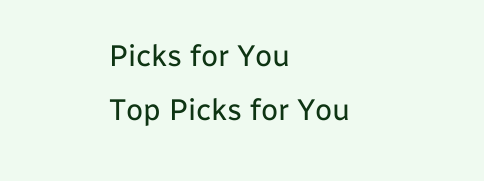Picks for You
Top Picks for You